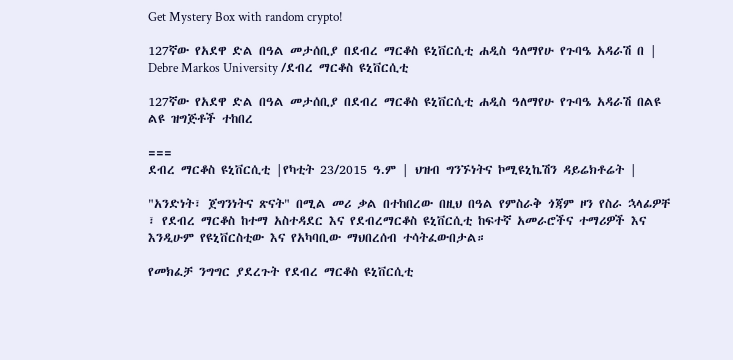Get Mystery Box with random crypto!

127ኛው የአደዋ ድል በዓል መታሰቢያ በደብረ ማርቆስ ዩኒቨርሲቲ ሐዲስ ዓለማየሁ የጉባዔ አዳራሽ በ | Debre Markos University /ደብረ ማርቆስ ዩኒቨርሲቲ

127ኛው የአደዋ ድል በዓል መታሰቢያ በደብረ ማርቆስ ዩኒቨርሲቲ ሐዲስ ዓለማየሁ የጉባዔ አዳራሽ በልዩ ልዩ ዝግጅቶች ተከበረ

===
ደብረ ማርቆስ ዩኒቨርሲቲ |የካቲት 23/2015 ዓ.ም | ህዝብ ግንኙነትና ኮሚዩኒኬሽን ዳይሬክቶሬት |

"አንድነት፣ ጀግንነትና ጽናት" በሚል መሪ ቃል በተከበረው በዚህ በዓል የምስራቅ ጎጃም ዞን የስራ ኋላፊዎቸ ፣ የደብረ ማርቆስ ከተማ አስተዳደር እና የደብረማርቆስ ዩኒቨርሲቲ ከፍተኛ አመራሮችና ተማሪዎች እና እንዲሁም የዩኒቨርስቲው እና የአካባቢው ማህበረሰብ ተሳትፈውበታል።

የመክፈቻ ንግግር ያደረጉት የደብረ ማርቆስ ዩኒቨርሲቲ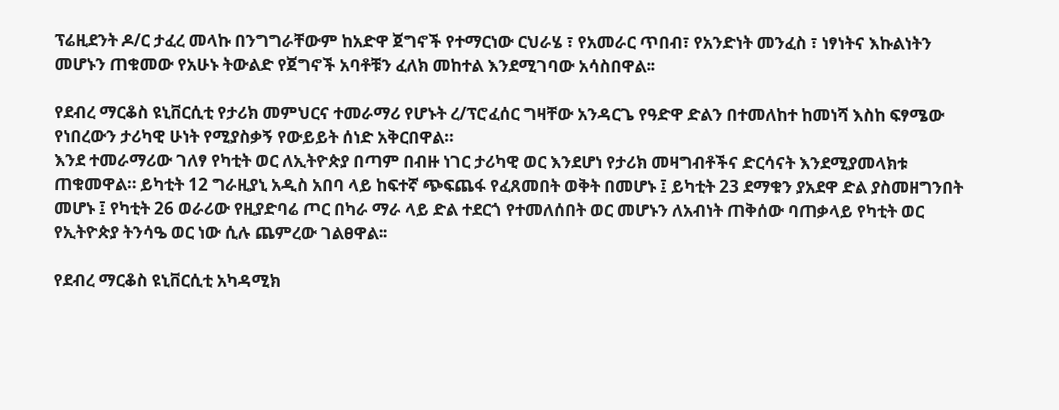ፕሬዚደንት ዶ/ር ታፈረ መላኩ በንግግራቸውም ከአድዋ ጀግኖች የተማርነው ርህራሄ ፣ የአመራር ጥበብ፣ የአንድነት መንፈስ ፣ ነፃነትና እኩልነትን መሆኑን ጠቁመው የአሁኑ ትውልድ የጀግኖች አባቶቹን ፈለክ መከተል እንደሚገባው አሳስበዋል፡፡

የደብረ ማርቆስ ዩኒቨርሲቲ የታሪክ መምህርና ተመራማሪ የሆኑት ረ/ፕሮፈሰር ግዛቸው አንዳርጌ የዓድዋ ድልን በተመለከተ ከመነሻ እስከ ፍፃሜው የነበረውን ታሪካዊ ሁነት የሚያስቃኝ የውይይት ሰነድ አቅርበዋል።
እንደ ተመራማሪው ገለፃ የካቲት ወር ለኢትዮጵያ በጣም በብዙ ነገር ታሪካዊ ወር እንደሆነ የታሪክ መዛግብቶችና ድርሳናት እንደሚያመላክቱ ጠቁመዋል። ይካቲት 12 ግራዚያኒ አዲስ አበባ ላይ ከፍተኛ ጭፍጨፋ የፈጸመበት ወቅት በመሆኑ ፤ ይካቲት 23 ደማቁን ያአደዋ ድል ያስመዘግንበት መሆኑ ፤ የካቲት 26 ወራሪው የዚያድባሬ ጦር በካራ ማራ ላይ ድል ተደርጎ የተመለሰበት ወር መሆኑን ለአብነት ጠቅሰው ባጠቃላይ የካቲት ወር የኢትዮጵያ ትንሳዔ ወር ነው ሲሉ ጨምረው ገልፀዋል፡፡

የደብረ ማርቆስ ዩኒቨርሲቲ አካዳሚክ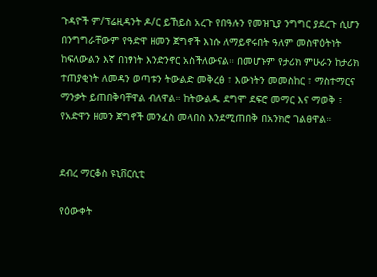ጉዳዮች ም/ፕሬዚዳንት ዶ/ር ይኸይስ አረጉ የበዓሉን የመዝጊያ ንግግር ያደረጉ ሲሆን በንግግራቸውም የዓድዋ ዘመን ጀግኖች እነሱ ለማይኖሩበት ዓለም መስዋዕትነት ከፍለውልን እኛ በነፃነት እንድንኖር አስችለውናል። በመሆኑም የታሪክ ምሁራን ከታሪክ ተጠያቂነት ለመዳን ወጣቱን ትውልድ መቅረፅ ፣ እውነትን መመስከር ፣ ማስተማርና ማንቃት ይጠበቅባቸዋል ብለዋል። ከትውልዱ ደግሞ ደፍሮ መማር እና ማወቅ ፣ የአድዋን ዘመን ጀግኖች መንፈስ መላበስ እንደሚጠበቅ በአንክሮ ገልፀዋል።


ደብረ ማርቆስ ዩኒቨርሲቲ

የዕውቀት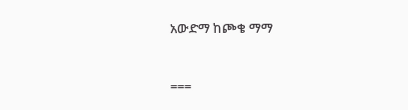አውድማ ከጮቄ ማማ


===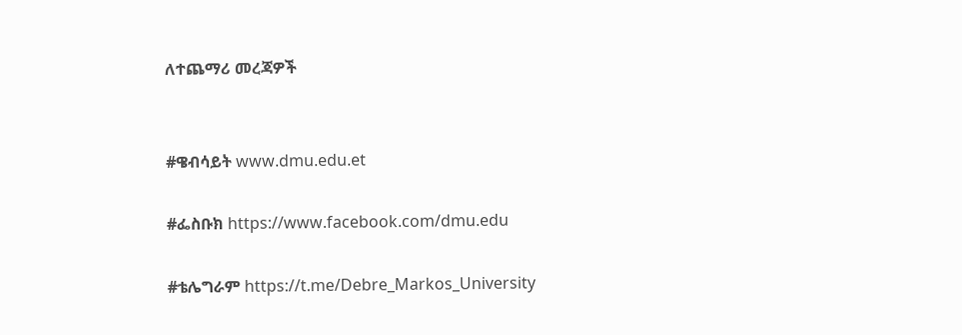ለተጨማሪ መረጃዎች


#ዌብሳይት www.dmu.edu.et

#ፌስቡክ https://www.facebook.com/dmu.edu

#ቴሌግራም https://t.me/Debre_Markos_University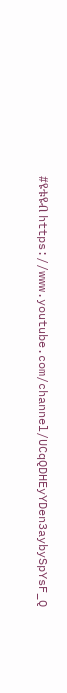#ዩቱዩብ https://www.youtube.com/channel/UCqQDHEyYDen3aybySpYsF_Q